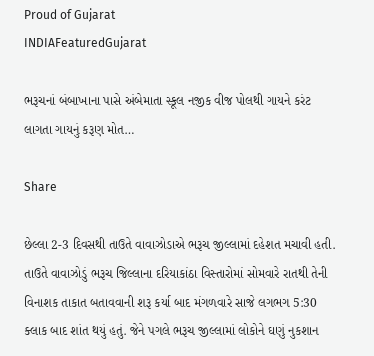Proud of Gujarat
INDIAFeaturedGujarat

ભરૂચનાં બંબાખાના પાસે અંબેમાતા સ્કૂલ નજીક વીજ પોલથી ગાયને કરંટ લાગતા ગાયનું કરૂણ મોત…

Share

છેલ્લા 2-3 દિવસથી તાઉતે વાવાઝોડાએ ભરૂચ જીલ્લામાં દહેશત મચાવી હતી. તાઉતે વાવાઝોડું ભરૂચ જિલ્લાના દરિયાકાંઠા વિસ્તારોમાં સોમવારે રાતથી તેની વિનાશક તાકાત બતાવવાની શરૂ કર્યા બાદ મંગળવારે સાજે લગભગ 5:30 ક્લાક બાદ શાંત થયું હતું. જેને પગલે ભરૂચ જીલ્લામાં લોકોને ઘણું નુકશાન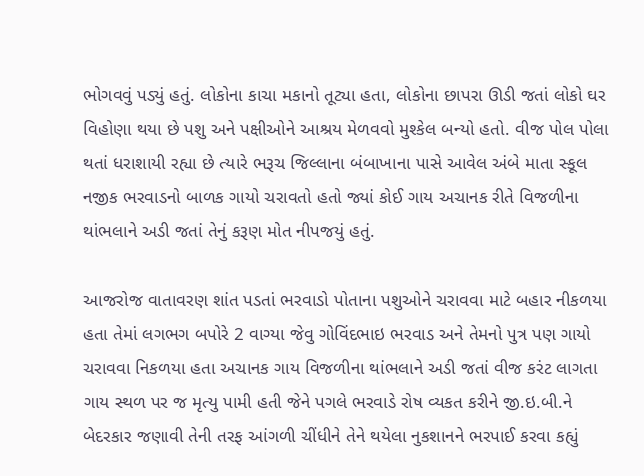ભોગવવું પડ્યું હતું. લોકોના કાચા મકાનો તૂટ્યા હતા, લોકોના છાપરા ઊડી જતાં લોકો ઘર વિહોણા થયા છે પશુ અને પક્ષીઓને આશ્રય મેળવવો મુશ્કેલ બન્યો હતો. વીજ પોલ પોલા થતાં ધરાશાયી રહ્યા છે ત્યારે ભરૂચ જિલ્લાના બંબાખાના પાસે આવેલ અંબે માતા સ્કૂલ નજીક ભરવાડનો બાળક ગાયો ચરાવતો હતો જ્યાં કોઈ ગાય અચાનક રીતે વિજળીના થાંભલાને અડી જતાં તેનું કરૂણ મોત નીપજયું હતું.

આજરોજ વાતાવરણ શાંત પડતાં ભરવાડો પોતાના પશુઓને ચરાવવા માટે બહાર નીકળયા હતા તેમાં લગભગ બપોરે 2 વાગ્યા જેવુ ગોવિંદભાઇ ભરવાડ અને તેમનો પુત્ર પણ ગાયો ચરાવવા નિકળયા હતા અચાનક ગાય વિજળીના થાંભલાને અડી જતાં વીજ કરંટ લાગતા ગાય સ્થળ પર જ મૃત્યુ પામી હતી જેને પગલે ભરવાડે રોષ વ્યકત કરીને જી.ઇ.બી.ને બેદરકાર જણાવી તેની તરફ આંગળી ચીંધીને તેને થયેલા નુકશાનને ભરપાઈ કરવા કહ્યું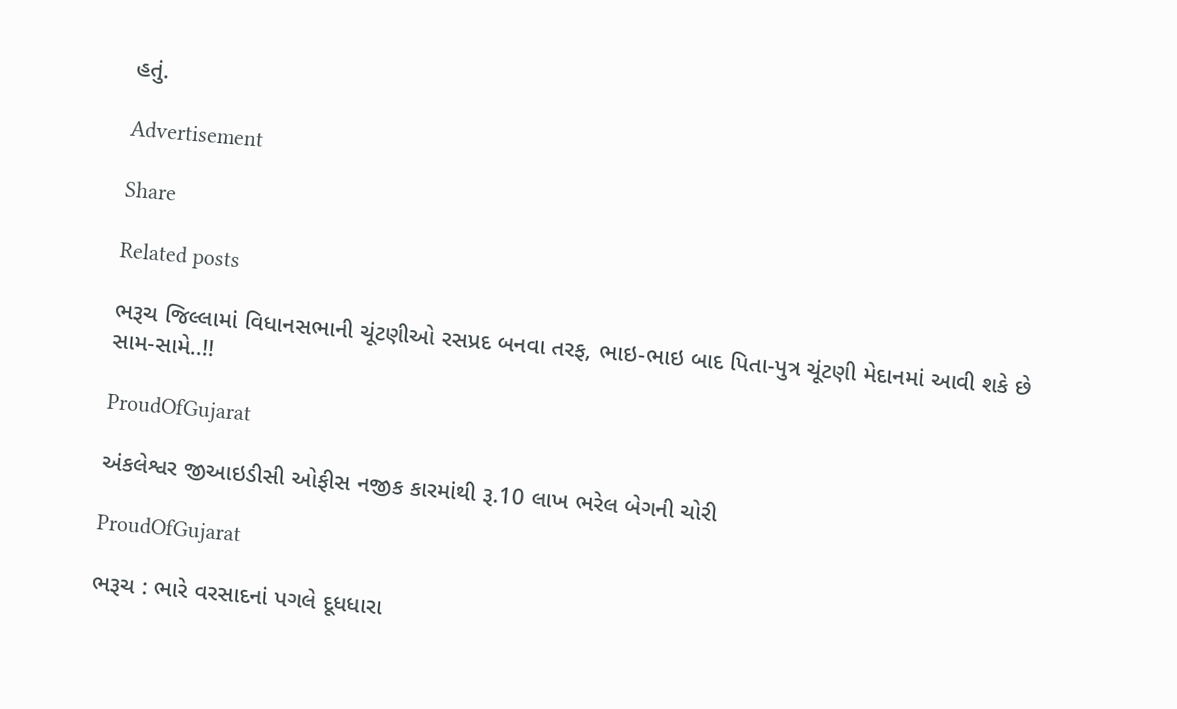હતું.

Advertisement

Share

Related posts

ભરૂચ જિલ્લામાં વિધાનસભાની ચૂંટણીઓ રસપ્રદ બનવા તરફ, ભાઇ-ભાઇ બાદ પિતા-પુત્ર ચૂંટણી મેદાનમાં આવી શકે છે સામ-સામે..!!

ProudOfGujarat

અંકલેશ્વર જીઆઇડીસી ઓફીસ નજીક કારમાંથી રૂ.10 લાખ ભરેલ બેગની ચોરી

ProudOfGujarat

ભરૂચ : ભારે વરસાદનાં પગલે દૂધધારા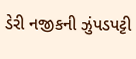ડેરી નજીકની ઝુંપડપટ્ટી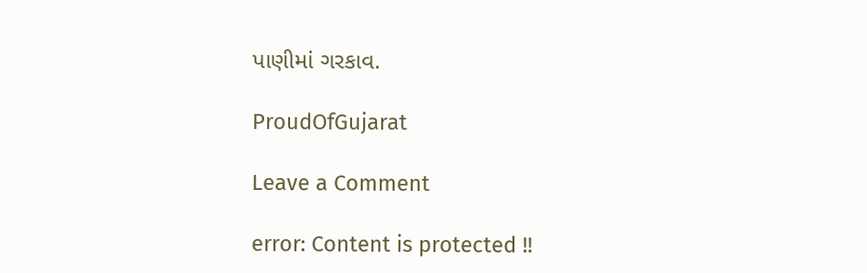પાણીમાં ગરકાવ.

ProudOfGujarat

Leave a Comment

error: Content is protected !!